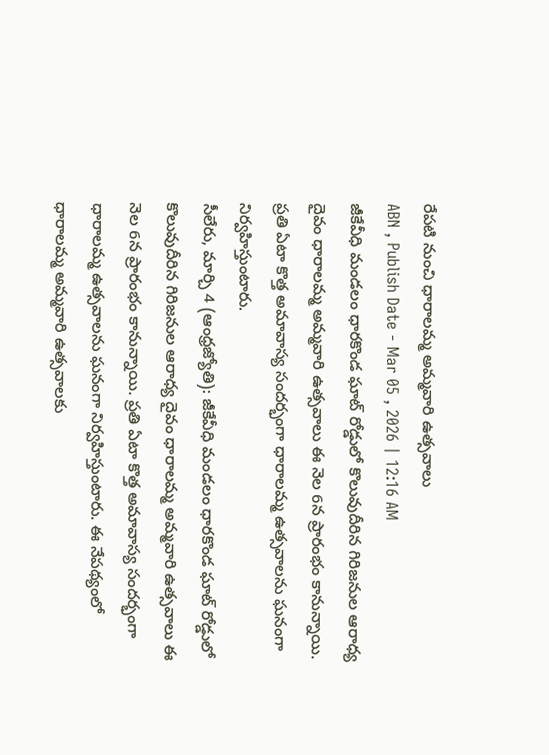రేపటి నుంచి ధారాలమ్మ అమ్మవారి ఉత్సవాలు
ABN , Publish Date - Mar 05 , 2026 | 12:16 AM
జీకేవీధి మండలం ధారకొండ ఘాట్ రోడ్డులో కొలువుదీరిన గిరిజనుల ఆరాధ్య దైవం ధారాలమ్మ అమ్మవారి ఉత్సవాలు ఈ నెల 6న ప్రారంభం కానున్నాయి. ప్రతి ఏటా కొత్త అమావాస్య సందర్భంగా ధారాలమ్మ ఉత్సవాలను ఘనంగా నిర్వహిస్తుంటారు.
సీలేరు, మార్చి 4 (ఆంధ్రజ్యోతి): జీకేవీధి మండలం ధారకొండ ఘాట్ రోడ్డులో కొలువుదీరిన గిరిజనుల ఆరాధ్య దైవం ధారాలమ్మ అమ్మవారి ఉత్సవాలు ఈ నెల 6న ప్రారంభం కానున్నాయి. ప్రతి ఏటా కొత్త అమావాస్య సందర్భంగా ధారాలమ్మ ఉత్సవాలను ఘనంగా నిర్వహిస్తుంటారు. ఈ నేపథ్యంలో ధారాలమ్మ అమ్మవారి ఉత్సవాలకు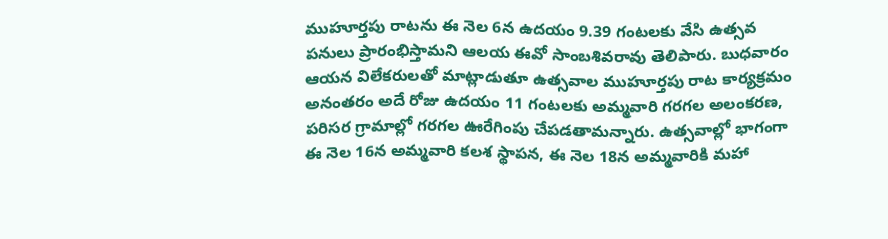ముహూర్తపు రాటను ఈ నెల 6న ఉదయం 9.39 గంటలకు వేసి ఉత్సవ పనులు ప్రారంభిస్తామని ఆలయ ఈవో సాంబశివరావు తెలిపారు. బుధవారం ఆయన విలేకరులతో మాట్లాడుతూ ఉత్సవాల ముహూర్తపు రాట కార్యక్రమం అనంతరం అదే రోజు ఉదయం 11 గంటలకు అమ్మవారి గరగల అలంకరణ, పరిసర గ్రామాల్లో గరగల ఊరేగింపు చేపడతామన్నారు. ఉత్సవాల్లో భాగంగా ఈ నెల 16న అమ్మవారి కలశ స్థాపన, ఈ నెల 18న అమ్మవారికి మహా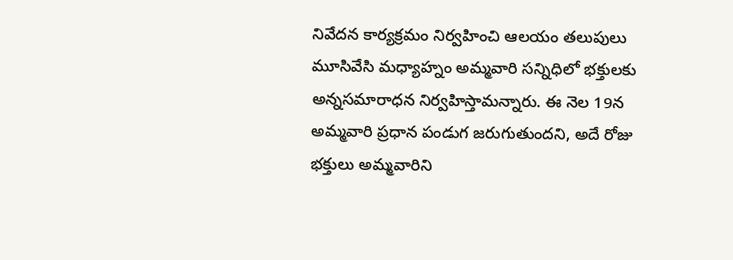నివేదన కార్యక్రమం నిర్వహించి ఆలయం తలుపులు మూసివేసి మధ్యాహ్నం అమ్మవారి సన్నిధిలో భక్తులకు అన్నసమారాధన నిర్వహిస్తామన్నారు. ఈ నెల 19న అమ్మవారి ప్రధాన పండుగ జరుగుతుందని, అదే రోజు భక్తులు అమ్మవారిని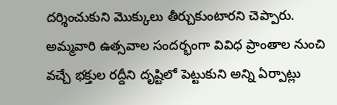దర్శించుకుని మొక్కులు తీర్చుకుంటారని చెప్పారు. అమ్మవారి ఉత్సవాల సందర్భంగా వివిధ ప్రాంతాల నుంచి వచ్చే భక్తుల రద్దీని దృష్టిలో పెట్టుకుని అన్ని ఏర్పాట్లు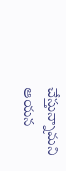చేస్తున్నామని ఆయన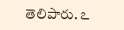తెలిపారు. ఽ